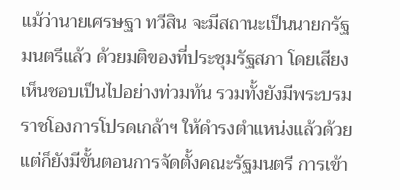แม้ว่านายเศรษฐา ทวีสิน จะมีสถานะเป็นนายกรัฐมนตรีแล้ว ด้วยมติของที่ประชุมรัฐสภา โดยเสียงเห็นชอบเป็นไปอย่างท่วมท้น รวมทั้งยังมีพระบรมราชโองการโปรดเกล้าฯ ให้ดำรงตำแหน่งแล้วด้วย แต่ก็ยังมีขั้นตอนการจัดตั้งคณะรัฐมนตรี การเข้า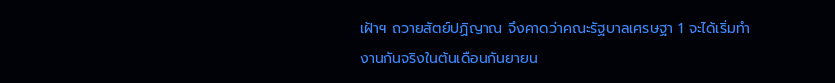เฝ้าฯ ถวายสัตย์ปฏิญาณ จึงคาดว่าคณะรัฐบาลเศรษฐา 1 จะได้เริ่มทำงานกันจริงในต้นเดือนกันยายน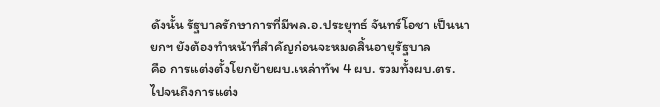ดังนั้น รัฐบาลรักษาการที่มีพล.อ.ประยุทธ์ จันทร์โอชา เป็นนายกฯ ยังต้องทำหน้าที่สำคัญก่อนจะหมดสิ้นอายุรัฐบาล
คือ การแต่งตั้งโยกย้ายผบ.เหล่าทัพ 4 ผบ. รวมทั้งผบ.ตร.
ไปจนถึงการแต่ง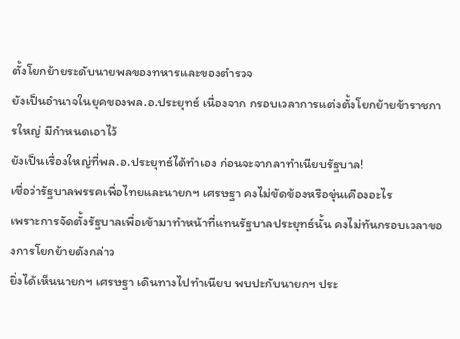ตั้งโยกย้ายระดับนายพลของทหารและของตำรวจ
ยังเป็นอำนาจในยุคของพล.อ.ประยุทธ์ เนื่องจาก กรอบเวลาการแต่งตั้งโยกย้ายข้าราชการใหญ่ มีกำหนดเอาไว้
ยังเป็นเรื่องใหญ่ที่พล.อ.ประยุทธ์ได้ทำเอง ก่อนจะจากลาทำเนียบรัฐบาล!
เชื่อว่ารัฐบาลพรรคเพื่อไทยและนายกฯ เศรษฐา คงไม่ขัดข้องหรือขุ่นเคืองอะไร
เพราะการจัดตั้งรัฐบาลเพื่อเข้ามาทำหน้าที่แทนรัฐบาลประยุทธ์นั้น คงไม่ทันกรอบเวลาของการโยกย้ายดังกล่าว
ยิ่งได้เห็นนายกฯ เศรษฐา เดินทางไปทำเนียบ พบปะกับนายกฯ ประ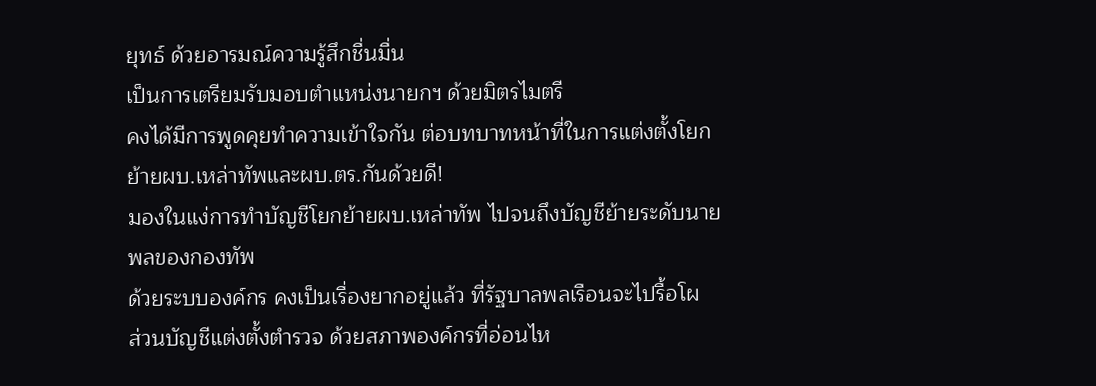ยุทธ์ ด้วยอารมณ์ความรู้สึกชื่นมื่น
เป็นการเตรียมรับมอบตำแหน่งนายกฯ ด้วยมิตรไมตรี
คงได้มีการพูดคุยทำความเข้าใจกัน ต่อบทบาทหน้าที่ในการแต่งตั้งโยกย้ายผบ.เหล่าทัพและผบ.ตร.กันด้วยดี!
มองในแง่การทำบัญชีโยกย้ายผบ.เหล่าทัพ ไปจนถึงบัญชีย้ายระดับนายพลของกองทัพ
ด้วยระบบองค์กร คงเป็นเรื่องยากอยู่แล้ว ที่รัฐบาลพลเรือนจะไปรื้อโผ
ส่วนบัญชีแต่งตั้งตำรวจ ด้วยสภาพองค์กรที่อ่อนไห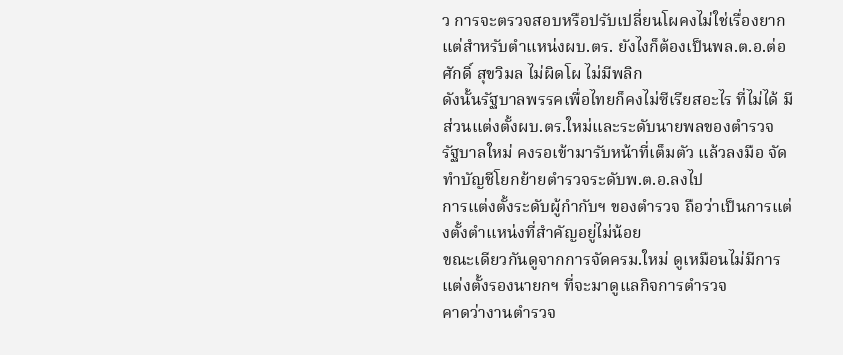ว การจะตรวจสอบหรือปรับเปลี่ยนโผคงไม่ใช่เรื่องยาก
แต่สำหรับตำแหน่งผบ.ตร. ยังไงก็ต้องเป็นพล.ต.อ.ต่อศักดิ์ สุขวิมล ไม่ผิดโผ ไม่มีพลิก
ดังนั้นรัฐบาลพรรคเพื่อไทยก็คงไม่ซีเรียสอะไร ที่ไม่ได้ มีส่วนแต่งตั้งผบ.ตร.ใหม่และระดับนายพลของตำรวจ
รัฐบาลใหม่ คงรอเข้ามารับหน้าที่เต็มตัว แล้วลงมือ จัดทำบัญชีโยกย้ายตำรวจระดับพ.ต.อ.ลงไป
การแต่งตั้งระดับผู้กำกับฯ ของตำรวจ ถือว่าเป็นการแต่งตั้งตำแหน่งที่สำคัญอยู่ไม่น้อย
ขณะเดียวกันดูจากการจัดครม.ใหม่ ดูเหมือนไม่มีการแต่งตั้งรองนายกฯ ที่จะมาดูแลกิจการตำรวจ
คาดว่างานตำรวจ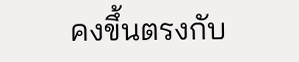คงขึ้นตรงกับ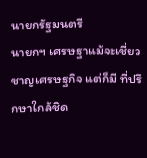นายกรัฐมนตรี
นายกฯ เศรษฐาแม้จะเชี่ยวชาญเศรษฐกิจ แต่ก็มี ที่ปรึกษาใกล้ชิด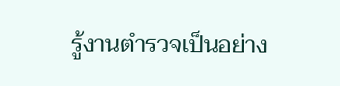รู้งานตำรวจเป็นอย่าง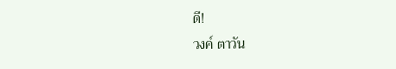ดี!
วงค์ ตาวัน